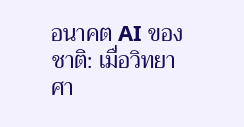อนาคต AI ของชาติ: เมื่อวิทยาศา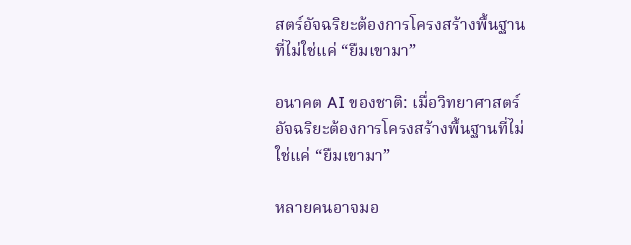สตร์อัจฉริยะต้องการโครงสร้างพื้นฐานที่ไม่ใช่แค่ “ยืมเขามา”

อนาคต AI ของชาติ: เมื่อวิทยาศาสตร์อัจฉริยะต้องการโครงสร้างพื้นฐานที่ไม่ใช่แค่ “ยืมเขามา”

หลายคนอาจมอ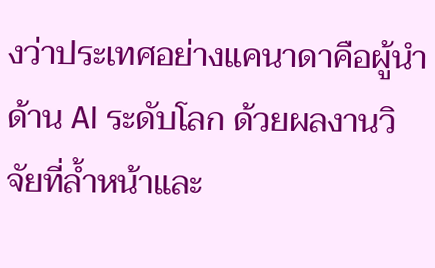งว่าประเทศอย่างแคนาดาคือผู้นำด้าน AI ระดับโลก ด้วยผลงานวิจัยที่ล้ำหน้าและ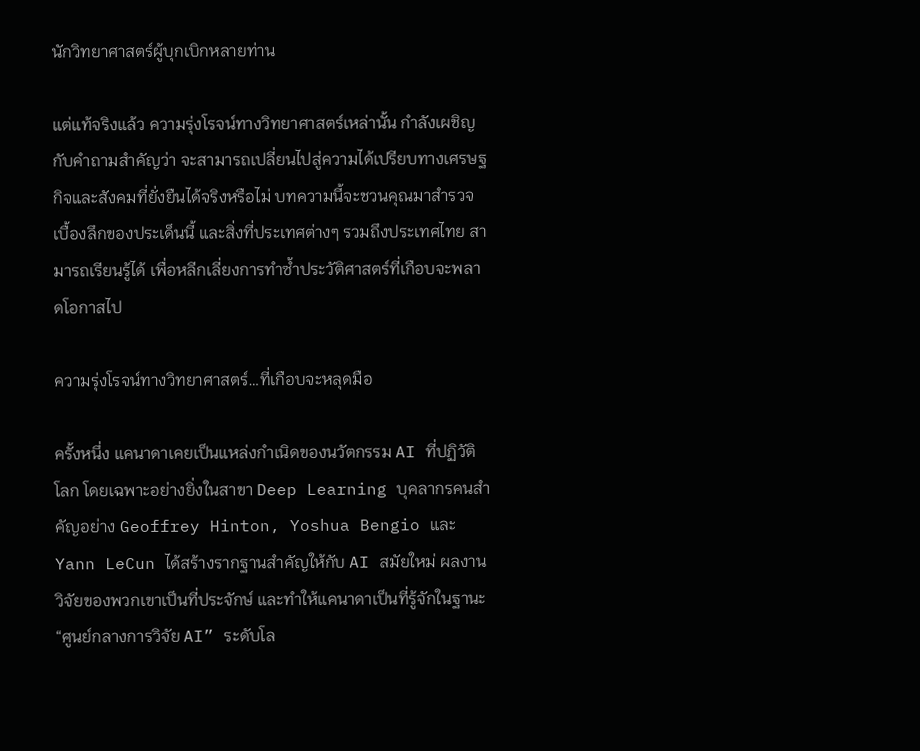นักวิทยาศาสตร์ผู้บุกเบิกหลายท่าน

แต่แท้จริงแล้ว ความรุ่งโรจน์ทางวิทยาศาสตร์เหล่านั้น กำลังเผชิญกับคำถามสำคัญว่า จะสามารถเปลี่ยนไปสู่ความได้เปรียบทางเศรษฐกิจและสังคมที่ยั่งยืนได้จริงหรือไม่ บทความนี้จะชวนคุณมาสำรวจเบื้องลึกของประเด็นนี้ และสิ่งที่ประเทศต่างๆ รวมถึงประเทศไทย สามารถเรียนรู้ได้ เพื่อหลีกเลี่ยงการทำซ้ำประวัติศาสตร์ที่เกือบจะพลาดโอกาสไป

ความรุ่งโรจน์ทางวิทยาศาสตร์…ที่เกือบจะหลุดมือ

ครั้งหนึ่ง แคนาดาเคยเป็นแหล่งกำเนิดของนวัตกรรม AI ที่ปฏิวัติโลก โดยเฉพาะอย่างยิ่งในสาขา Deep Learning บุคลากรคนสำคัญอย่าง Geoffrey Hinton, Yoshua Bengio และ Yann LeCun ได้สร้างรากฐานสำคัญให้กับ AI สมัยใหม่ ผลงานวิจัยของพวกเขาเป็นที่ประจักษ์ และทำให้แคนาดาเป็นที่รู้จักในฐานะ “ศูนย์กลางการวิจัย AI” ระดับโล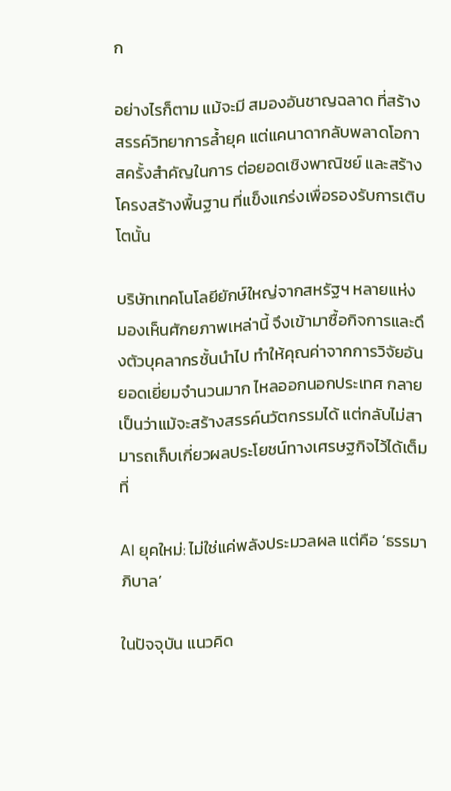ก

อย่างไรก็ตาม แม้จะมี สมองอันชาญฉลาด ที่สร้างสรรค์วิทยาการล้ำยุค แต่แคนาดากลับพลาดโอกาสครั้งสำคัญในการ ต่อยอดเชิงพาณิชย์ และสร้าง โครงสร้างพื้นฐาน ที่แข็งแกร่งเพื่อรองรับการเติบโตนั้น

บริษัทเทคโนโลยียักษ์ใหญ่จากสหรัฐฯ หลายแห่ง มองเห็นศักยภาพเหล่านี้ จึงเข้ามาซื้อกิจการและดึงตัวบุคลากรชั้นนำไป ทำให้คุณค่าจากการวิจัยอันยอดเยี่ยมจำนวนมาก ไหลออกนอกประเทศ กลายเป็นว่าแม้จะสร้างสรรค์นวัตกรรมได้ แต่กลับไม่สามารถเก็บเกี่ยวผลประโยชน์ทางเศรษฐกิจไว้ได้เต็มที่

AI ยุคใหม่: ไม่ใช่แค่พลังประมวลผล แต่คือ ‘ธรรมาภิบาล’

ในปัจจุบัน แนวคิด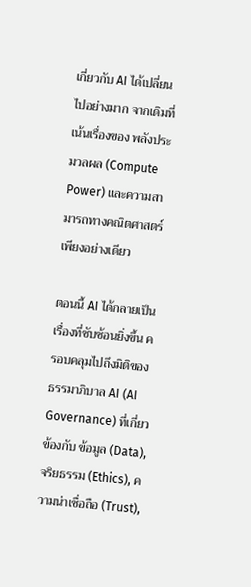เกี่ยวกับ AI ได้เปลี่ยนไปอย่างมาก จากเดิมที่เน้นเรื่องของ พลังประมวลผล (Compute Power) และความสามารถทางคณิตศาสตร์เพียงอย่างเดียว

ตอนนี้ AI ได้กลายเป็นเรื่องที่ซับซ้อนยิ่งขึ้น ครอบคลุมไปถึงมิติของ ธรรมาภิบาล AI (AI Governance) ที่เกี่ยวข้องกับ ข้อมูล (Data), จริยธรรม (Ethics), ความน่าเชื่อถือ (Trust),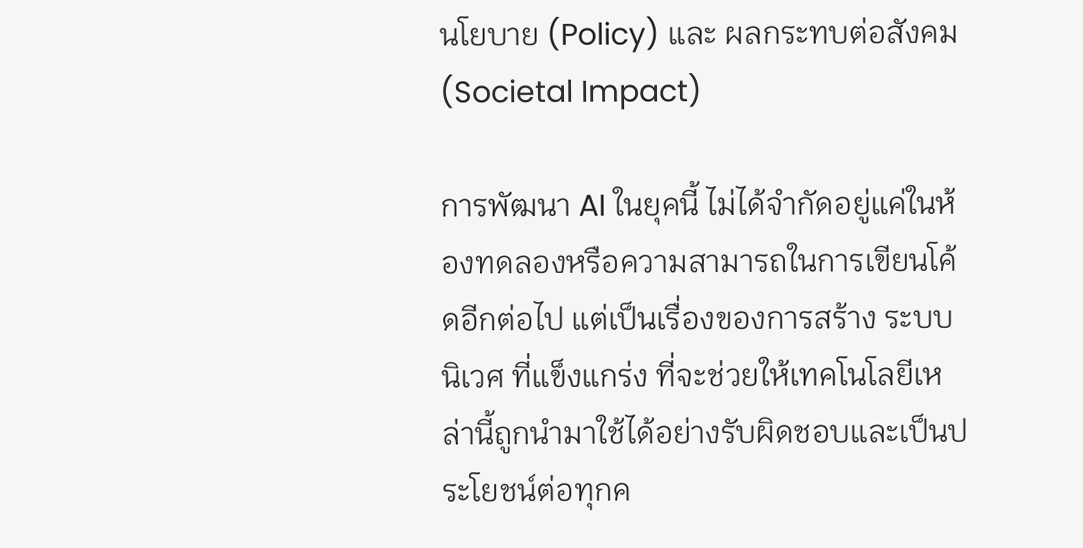นโยบาย (Policy) และ ผลกระทบต่อสังคม (Societal Impact)

การพัฒนา AI ในยุคนี้ ไม่ได้จำกัดอยู่แค่ในห้องทดลองหรือความสามารถในการเขียนโค้ดอีกต่อไป แต่เป็นเรื่องของการสร้าง ระบบนิเวศ ที่แข็งแกร่ง ที่จะช่วยให้เทคโนโลยีเหล่านี้ถูกนำมาใช้ได้อย่างรับผิดชอบและเป็นประโยชน์ต่อทุกค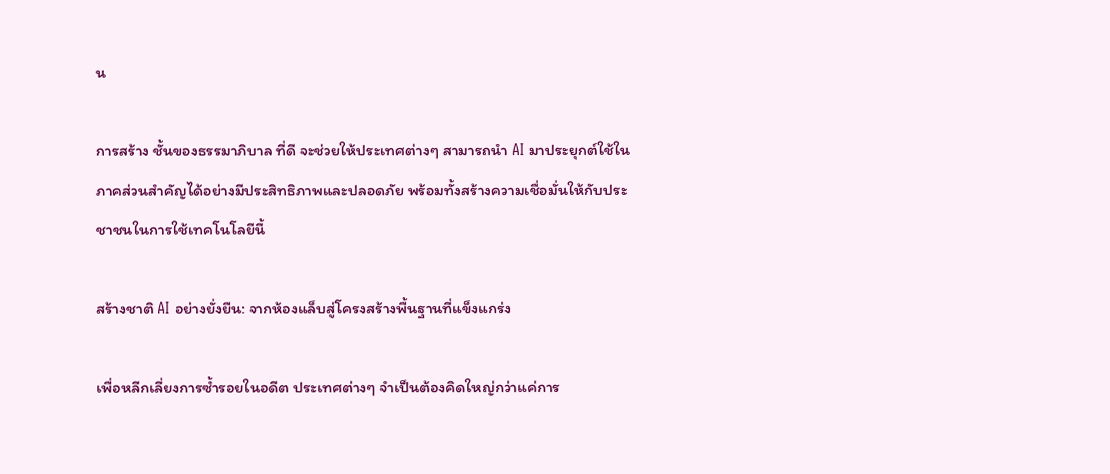น

การสร้าง ชั้นของธรรมาภิบาล ที่ดี จะช่วยให้ประเทศต่างๆ สามารถนำ AI มาประยุกต์ใช้ในภาคส่วนสำคัญได้อย่างมีประสิทธิภาพและปลอดภัย พร้อมทั้งสร้างความเชื่อมั่นให้กับประชาชนในการใช้เทคโนโลยีนี้

สร้างชาติ AI อย่างยั่งยืน: จากห้องแล็บสู่โครงสร้างพื้นฐานที่แข็งแกร่ง

เพื่อหลีกเลี่ยงการซ้ำรอยในอดีต ประเทศต่างๆ จำเป็นต้องคิดใหญ่กว่าแค่การ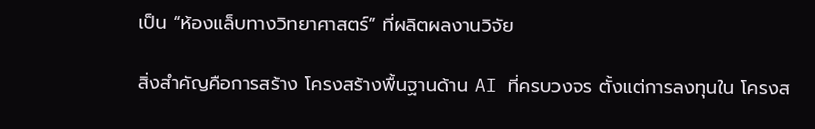เป็น “ห้องแล็บทางวิทยาศาสตร์” ที่ผลิตผลงานวิจัย

สิ่งสำคัญคือการสร้าง โครงสร้างพื้นฐานด้าน AI ที่ครบวงจร ตั้งแต่การลงทุนใน โครงส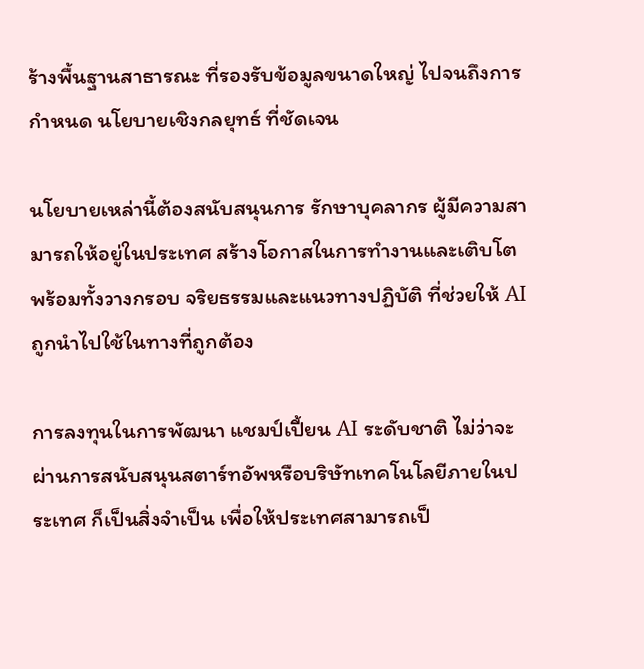ร้างพื้นฐานสาธารณะ ที่รองรับข้อมูลขนาดใหญ่ ไปจนถึงการกำหนด นโยบายเชิงกลยุทธ์ ที่ชัดเจน

นโยบายเหล่านี้ต้องสนับสนุนการ รักษาบุคลากร ผู้มีความสามารถให้อยู่ในประเทศ สร้างโอกาสในการทำงานและเติบโต พร้อมทั้งวางกรอบ จริยธรรมและแนวทางปฏิบัติ ที่ช่วยให้ AI ถูกนำไปใช้ในทางที่ถูกต้อง

การลงทุนในการพัฒนา แชมป์เปี้ยน AI ระดับชาติ ไม่ว่าจะผ่านการสนับสนุนสตาร์ทอัพหรือบริษัทเทคโนโลยีภายในประเทศ ก็เป็นสิ่งจำเป็น เพื่อให้ประเทศสามารถเป็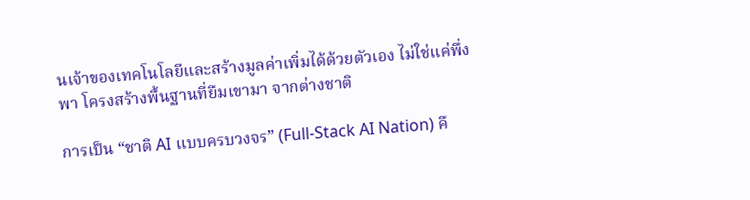นเจ้าของเทคโนโลยีและสร้างมูลค่าเพิ่มได้ด้วยตัวเอง ไม่ใช่แค่พึ่งพา โครงสร้างพื้นฐานที่ยืมเขามา จากต่างชาติ

การเป็น “ชาติ AI แบบครบวงจร” (Full-Stack AI Nation) คื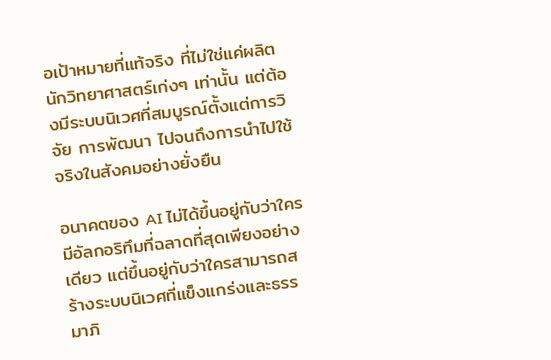อเป้าหมายที่แท้จริง ที่ไม่ใช่แค่ผลิตนักวิทยาศาสตร์เก่งๆ เท่านั้น แต่ต้องมีระบบนิเวศที่สมบูรณ์ตั้งแต่การวิจัย การพัฒนา ไปจนถึงการนำไปใช้จริงในสังคมอย่างยั่งยืน

อนาคตของ AI ไม่ได้ขึ้นอยู่กับว่าใครมีอัลกอริทึมที่ฉลาดที่สุดเพียงอย่างเดียว แต่ขึ้นอยู่กับว่าใครสามารถสร้างระบบนิเวศที่แข็งแกร่งและธรรมาภิ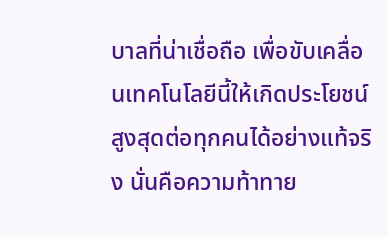บาลที่น่าเชื่อถือ เพื่อขับเคลื่อนเทคโนโลยีนี้ให้เกิดประโยชน์สูงสุดต่อทุกคนได้อย่างแท้จริง นั่นคือความท้าทาย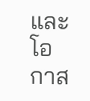และโอกาส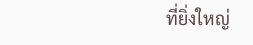ที่ยิ่งใหญ่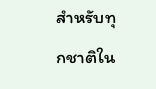สำหรับทุกชาติใน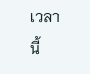เวลานี้